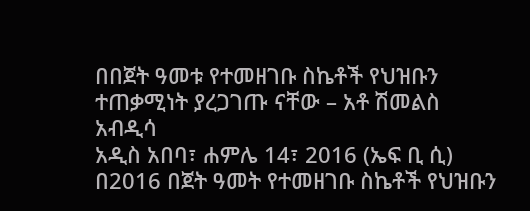በበጀት ዓመቱ የተመዘገቡ ስኬቶች የህዝቡን ተጠቃሚነት ያረጋገጡ ናቸው – አቶ ሽመልስ አብዲሳ
አዲስ አበባ፣ ሐምሌ 14፣ 2016 (ኤፍ ቢ ሲ) በ2016 በጀት ዓመት የተመዘገቡ ስኬቶች የህዝቡን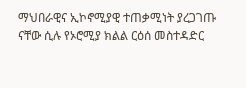ማህበራዊና ኢኮኖሚያዊ ተጠቃሚነት ያረጋገጡ ናቸው ሲሉ የኦሮሚያ ክልል ርዕሰ መስተዳድር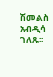ሽመልስ አብዲሳ ገለጹ፡፡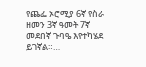የጨፌ ኦሮሚያ 6ኛ የስራ ዘመን 3ኛ ዓመት 7ኛ መደበኛ ጉባዔ እየተካሄደ ይገኛል።…